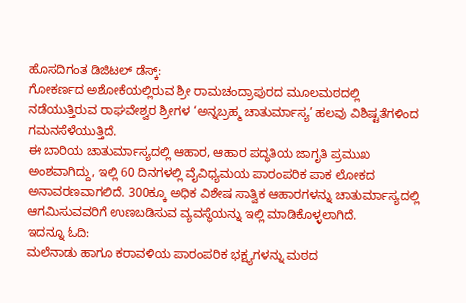ಹೊಸದಿಗಂತ ಡಿಜಿಟಲ್ ಡೆಸ್ಕ್:
ಗೋಕರ್ಣದ ಅಶೋಕೆಯಲ್ಲಿರುವ ಶ್ರೀ ರಾಮಚಂದ್ರಾಪುರದ ಮೂಲಮಠದಲ್ಲಿ ನಡೆಯುತ್ತಿರುವ ರಾಘವೇಶ್ವರ ಶ್ರೀಗಳ ‘ಅನ್ನಬ್ರಹ್ಮ ಚಾತುರ್ಮಾಸ್ಯ’ ಹಲವು ವಿಶಿಷ್ಟತೆಗಳಿಂದ ಗಮನಸೆಳೆಯುತ್ತಿದೆ.
ಈ ಬಾರಿಯ ಚಾತುರ್ಮಾಸ್ಯದಲ್ಲಿ ಆಹಾರ, ಆಹಾರ ಪದ್ಧತಿಯ ಜಾಗೃತಿ ಪ್ರಮುಖ ಅಂಶವಾಗಿದ್ದು, ಇಲ್ಲಿ 60 ದಿನಗಳಲ್ಲಿ ವೈವಿಧ್ಯಮಯ ಪಾರಂಪರಿಕ ಪಾಕ ಲೋಕದ ಅನಾವರಣವಾಗಲಿದೆ. 300ಕ್ಕೂ ಅಧಿಕ ವಿಶೇಷ ಸಾತ್ವಿಕ ಆಹಾರಗಳನ್ನು ಚಾತುರ್ಮಾಸ್ಯದಲ್ಲಿ ಆಗಮಿಸುವವರಿಗೆ ಉಣಬಡಿಸುವ ವ್ಯವಸ್ಥೆಯನ್ನು ಇಲ್ಲಿ ಮಾಡಿಕೊಳ್ಳಲಾಗಿದೆ.
ಇದನ್ನೂ ಓದಿ:
ಮಲೆನಾಡು ಹಾಗೂ ಕರಾವಳಿಯ ಪಾರಂಪರಿಕ ಭಕ್ಷ್ಯಗಳನ್ನು ಮಠದ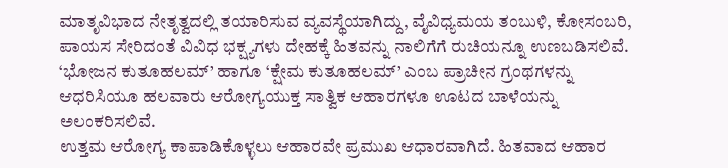ಮಾತೃವಿಭಾದ ನೇತೃತ್ವದಲ್ಲಿ ತಯಾರಿಸುವ ವ್ಯವಸ್ಥೆಯಾಗಿದ್ದು, ವೈವಿಧ್ಯಮಯ ತಂಬುಳಿ, ಕೋಸಂಬರಿ, ಪಾಯಸ ಸೇರಿದಂತೆ ವಿವಿಧ ಭಕ್ಷ್ಯಗಳು ದೇಹಕ್ಕೆ ಹಿತವನ್ನು ನಾಲಿಗೆಗೆ ರುಚಿಯನ್ನೂ ಉಣಬಡಿಸಲಿವೆ. ‘ಭೋಜನ ಕುತೂಹಲಮ್’ ಹಾಗೂ ‘ಕ್ಷೇಮ ಕುತೂಹಲಮ್’ ಎಂಬ ಪ್ರಾಚೀನ ಗ್ರಂಥಗಳನ್ನು ಆಧರಿಸಿಯೂ ಹಲವಾರು ಆರೋಗ್ಯಯುಕ್ತ ಸಾತ್ವಿಕ ಆಹಾರಗಳೂ ಊಟದ ಬಾಳೆಯನ್ನು ಅಲಂಕರಿಸಲಿವೆ.
ಉತ್ತಮ ಆರೋಗ್ಯ ಕಾಪಾಡಿಕೊಳ್ಳಲು ಆಹಾರವೇ ಪ್ರಮುಖ ಆಧಾರವಾಗಿದೆ. ಹಿತವಾದ ಆಹಾರ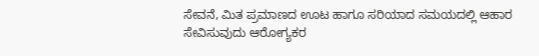ಸೇವನೆ, ಮಿತ ಪ್ರಮಾಣದ ಊಟ ಹಾಗೂ ಸರಿಯಾದ ಸಮಯದಲ್ಲಿ ಆಹಾರ ಸೇವಿಸುವುದು ಆರೋಗ್ಯಕರ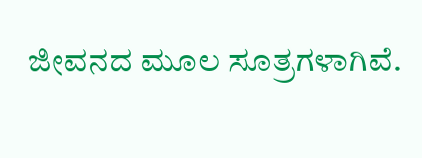ಜೀವನದ ಮೂಲ ಸೂತ್ರಗಳಾಗಿವೆ.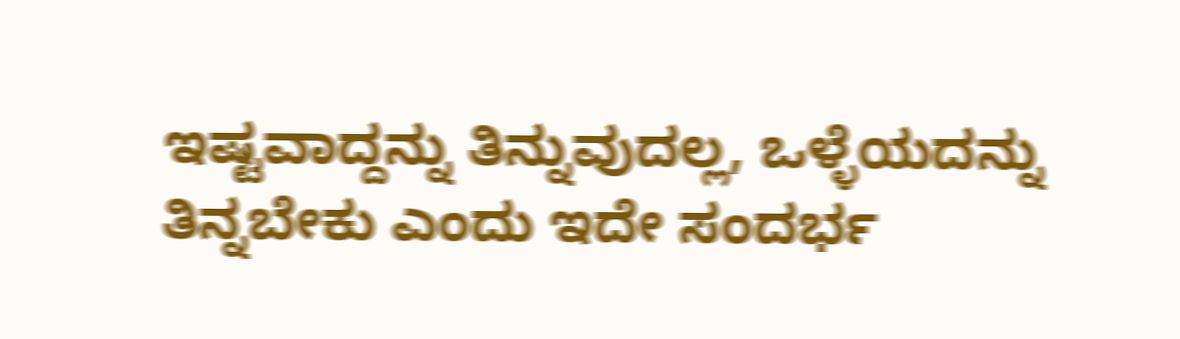ಇಷ್ಟವಾದ್ದನ್ನು ತಿನ್ನುವುದಲ್ಲ, ಒಳ್ಳೆಯದನ್ನು ತಿನ್ನಬೇಕು ಎಂದು ಇದೇ ಸಂದರ್ಭ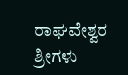ರಾಘವೇಶ್ವರ ಶ್ರೀಗಳು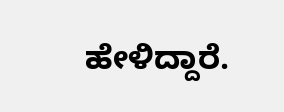ಹೇಳಿದ್ದಾರೆ.